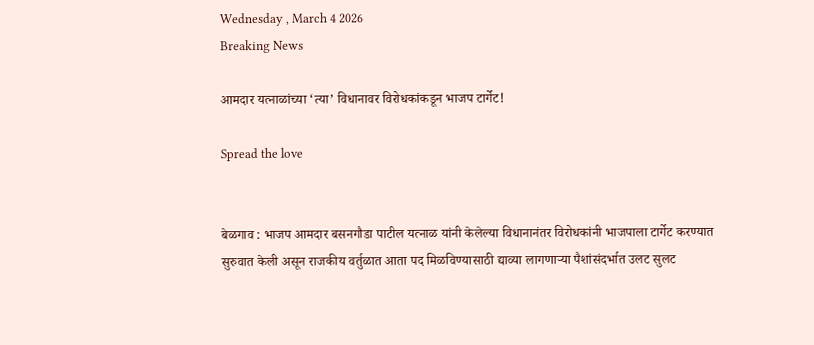Wednesday , March 4 2026
Breaking News

आमदार यत्नाळांच्या ‘त्या’ विधानावर विरोधकांकडून भाजप टार्गेट!

Spread the love


बेळगाव : भाजप आमदार बसनगौडा पाटील यत्नाळ यांनी केलेल्या विधानानंतर विरोधकांनी भाजपाला टार्गेट करण्यात सुरुवात केली असून राजकीय वर्तुळात आता पद मिळविण्यासाठी द्याव्या लागणार्‍या पैशांसंदर्भात उलट सुलट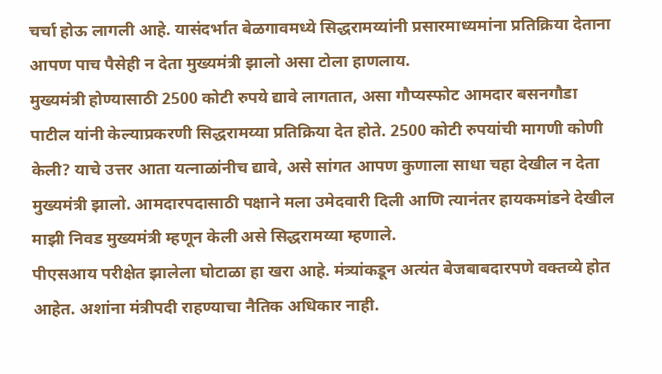चर्चा होऊ लागली आहे. यासंदर्भात बेळगावमध्ये सिद्धरामय्यांनी प्रसारमाध्यमांना प्रतिक्रिया देताना आपण पाच पैसेही न देता मुख्यमंत्री झालो असा टोला हाणलाय.
मुख्यमंत्री होण्यासाठी 2500 कोटी रुपये द्यावे लागतात, असा गौप्यस्फोट आमदार बसनगौडा पाटील यांनी केल्याप्रकरणी सिद्धरामय्या प्रतिक्रिया देत होते. 2500 कोटी रुपयांची मागणी कोणी केली? याचे उत्तर आता यत्नाळांनीच द्यावे, असे सांगत आपण कुणाला साधा चहा देखील न देता मुख्यमंत्री झालो. आमदारपदासाठी पक्षाने मला उमेदवारी दिली आणि त्यानंतर हायकमांडने देखील माझी निवड मुख्यमंत्री म्हणून केली असे सिद्धरामय्या म्हणाले.
पीएसआय परीक्षेत झालेला घोटाळा हा खरा आहे. मंत्र्यांकडून अत्यंत बेजबाबदारपणे वक्तव्ये होत आहेत. अशांना मंत्रीपदी राहण्याचा नैतिक अधिकार नाही.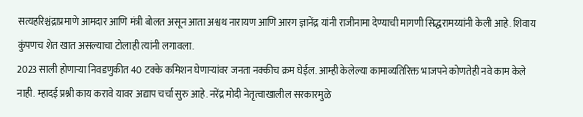सत्यहरिश्चंद्राप्रमाणे आमदार आणि मंत्री बोलत असून आता अश्वथ नारायण आणि आरग ज्ञानेंद्र यांनी राजीनामा देण्याची मागणी सिद्धरामय्यांनी केली आहे. शिवाय कुंपणच शेत खात असल्याचा टोलाही त्यांनी लगावला.
2023 साली होणार्‍या निवडणुकीत 40 टक्के कमिशन घेणार्‍यांवर जनता नक्कीच क्रम घेईल. आम्ही केलेल्या कामाव्यतिरिक्त भाजपने कोणतेही नवे काम केले नाही. म्हादई प्रश्नी काय करावे यावर अद्याप चर्चा सुरु आहे. नरेंद्र मोदी नेतृत्वाखालील सरकारमुळे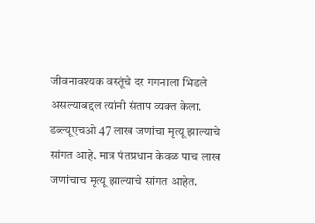जीवनावश्यक वस्तूंचे दर गगनाला भिडले असल्याबद्दल त्यांनी संताप व्यक्त केला. डब्ल्यूएचओ 47 लाख जणांचा मृत्यू झाल्याचे सांगत आहे. मात्र पंतप्रधान केवळ पाच लाख जणांचाच मृत्यू झाल्याचे सांगत आहेत.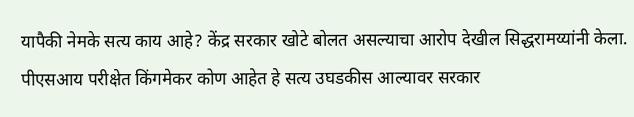यापैकी नेमके सत्य काय आहे? केंद्र सरकार खोटे बोलत असल्याचा आरोप देखील सिद्धरामय्यांनी केला.
पीएसआय परीक्षेत किंगमेकर कोण आहेत हे सत्य उघडकीस आल्यावर सरकार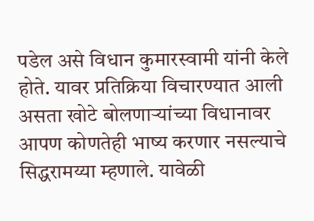पडेल असे विधान कुमारस्वामी यांनी केले होते. यावर प्रतिक्रिया विचारण्यात आली असता खोटे बोलणार्‍यांच्या विधानावर आपण कोणतेही भाष्य करणार नसल्याचे सिद्धरामय्या म्हणाले. यावेळी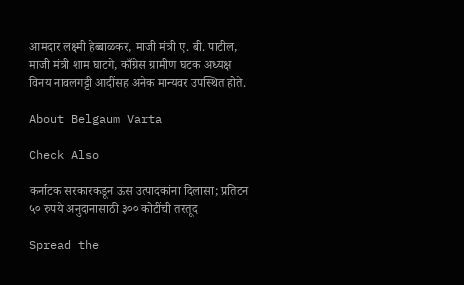आमदार लक्ष्मी हेब्बाळकर, माजी मंत्री ए. बी. पाटील, माजी मंत्री शाम घाटगे, काँग्रेस ग्रामीण घटक अध्यक्ष विनय नावलगट्टी आदींसह अनेक मान्यवर उपस्थित होते.

About Belgaum Varta

Check Also

कर्नाटक सरकारकडून ऊस उत्पादकांना दिलासा; प्रतिटन ५० रुपये अनुदानासाठी ३०० कोटींची तरतूद

Spread the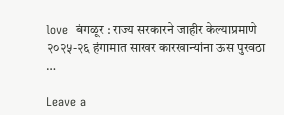love  बंगळूर : राज्य सरकारने जाहीर केल्याप्रमाणे २०२५-२६ हंगामात साखर कारखान्यांना ऊस पुरवठा …

Leave a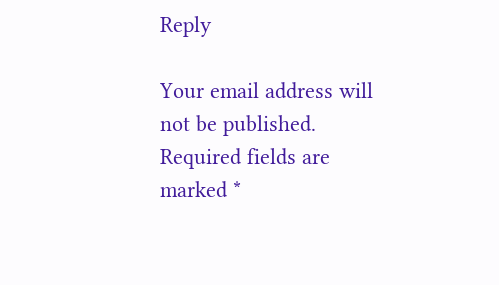Reply

Your email address will not be published. Required fields are marked *